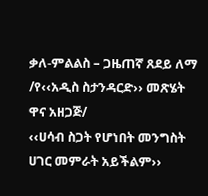ቃለ-ምልልስ – ጋዜጠኛ ጸደይ ለማ /የ‹‹አዲስ ስታንዳርድ›› መጽሄት ዋና አዘጋጅ/
‹‹ሀሳብ ስጋት የሆነበት መንግስት ሀገር መምራት አይችልም››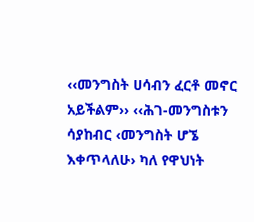‹‹መንግስት ሀሳብን ፈርቶ መኖር አይችልም›› ‹‹ሕገ-መንግስቱን ሳያከብር ‹መንግስት ሆኜ እቀጥላለሁ› ካለ የዋህነት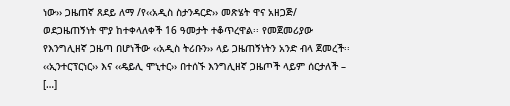ነው›› ጋዜጠኛ ጸደይ ለማ /የ‹‹አዲስ ስታንዳርድ›› መጽሄት ዋና አዘጋጅ/ ወደጋዜጠኝነት ሞያ ከተቀላለቀች 16 ዓመታት ተቆጥረዋል፡፡ የመጀመሪያው የእንግሊዘኛ ጋዜጣ በሆነችው ‹‹አዲስ ትሪቡን›› ላይ ጋዜጠኝነትን አንድ ብላ ጀመረች፡፡ ‹‹ኢንተርፕርነር›› እና ‹‹ዴይሊ ሞኒተር›› በተሰኙ እንግሊዘኛ ጋዜጦች ላይም ሰርታለች – […]